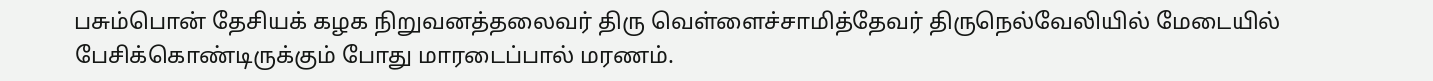பசும்பொன் தேசியக் கழக நிறுவனத்தலைவர் திரு வெள்ளைச்சாமித்தேவர் திருநெல்வேலியில் மேடையில் பேசிக்கொண்டிருக்கும் போது மாரடைப்பால் மரணம்.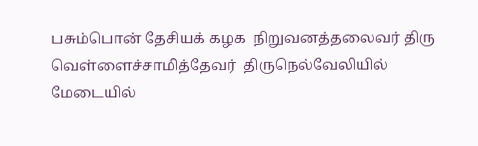பசும்பொன் தேசியக் கழக  நிறுவனத்தலைவர் திரு வெள்ளைச்சாமித்தேவர்  திருநெல்வேலியில் மேடையில்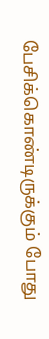பேசிக்கொண்டிருக்கும் போது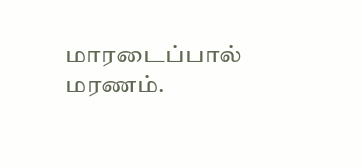மாரடைப்பால் மரணம்.